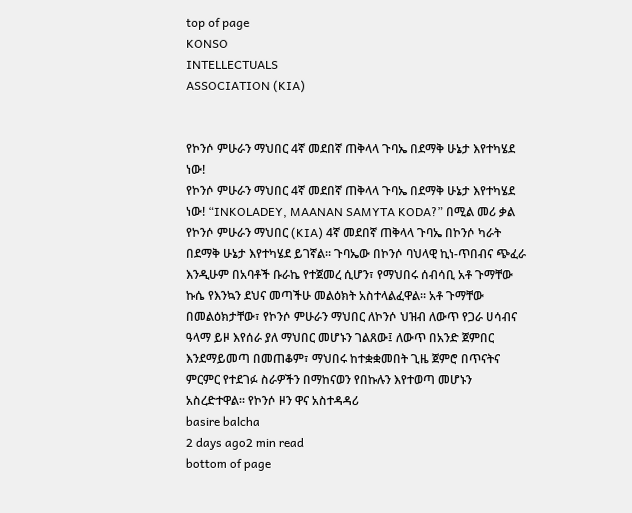top of page
KONSO
INTELLECTUALS
ASSOCIATION (KIA)


የኮንሶ ምሁራን ማህበር 4ኛ መደበኛ ጠቅላላ ጉባኤ በደማቅ ሁኔታ እየተካሄደ ነው!
የኮንሶ ምሁራን ማህበር 4ኛ መደበኛ ጠቅላላ ጉባኤ በደማቅ ሁኔታ እየተካሄደ ነው! “INKOLADEY, MAANAN SAMYTA KODA?” በሚል መሪ ቃል የኮንሶ ምሁራን ማህበር (KIA) 4ኛ መደበኛ ጠቅላላ ጉባኤ በኮንሶ ካራት በደማቅ ሁኔታ እየተካሄደ ይገኛል። ጉባኤው በኮንሶ ባህላዊ ኪነ-ጥበብና ጭፈራ እንዲሁም በአባቶች ቡራኬ የተጀመረ ሲሆን፣ የማህበሩ ሰብሳቢ አቶ ጉማቸው ኩሴ የእንኳን ደህና መጣችሁ መልዕክት አስተላልፈዋል። አቶ ጉማቸው በመልዕክታቸው፣ የኮንሶ ምሁራን ማህበር ለኮንሶ ህዝብ ለውጥ የጋራ ሀሳብና ዓላማ ይዞ እየሰራ ያለ ማህበር መሆኑን ገልጸው፤ ለውጥ በአንድ ጀምበር እንደማይመጣ በመጠቆም፣ ማህበሩ ከተቋቋመበት ጊዜ ጀምሮ በጥናትና ምርምር የተደገፉ ስራዎችን በማከናወን የበኩሉን እየተወጣ መሆኑን አስረድተዋል። የኮንሶ ዞን ዋና አስተዳዳሪ
basire balcha
2 days ago2 min read
bottom of page